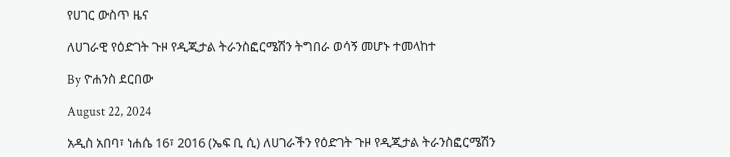የሀገር ውስጥ ዜና

ለሀገራዊ የዕድገት ጉዞ የዲጂታል ትራንስፎርሜሽን ትግበራ ወሳኝ መሆኑ ተመላከተ

By ዮሐንስ ደርበው

August 22, 2024

አዲስ አበባ፣ ነሐሴ 16፣ 2016 (ኤፍ ቢ ሲ) ለሀገራችን የዕድገት ጉዞ የዲጂታል ትራንስፎርሜሽን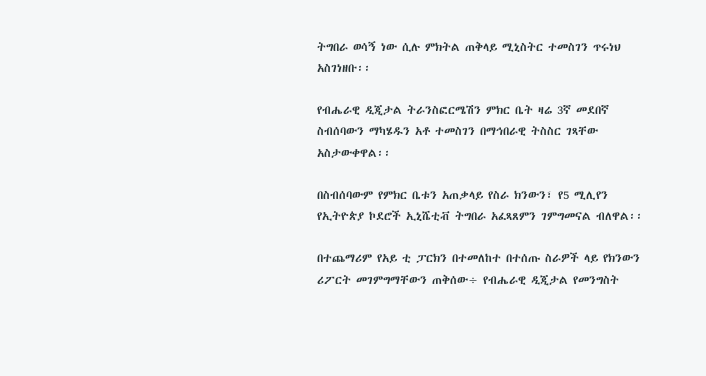ትግበራ ወሳኝ ነው ሲሉ ምክትል ጠቅላይ ሚኒስትር ተመስገን ጥሩነህ አስገነዘቡ፡፡

የብሔራዊ ዲጂታል ትራንስፎርሜሽን ምክር ቤት ዛሬ 3ኛ መደበኛ ስብሰባውን ማካሄዱን አቶ ተመስገን በማኅበራዊ ትስስር ገጻቸው አስታውቀዋል፡፡

በስብሰባውም የምክር ቤቱን አጠቃላይ የስራ ክንውን፣ የ5 ሚሊየን የኢትዮጵያ ኮደሮች ኢኒሼቲቭ ትግበራ አፈጻጸምን ገምግመናል ብለዋል፡፡

በተጨማሪም የአይ ቲ ፓርክን በተመለከተ በተሰጡ ስራዎች ላይ የክንውን ሪፖርት መገምግማቸውን ጠቅሰው÷ የብሔራዊ ዲጂታል የመንግስት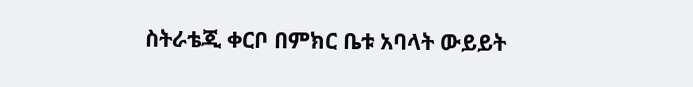ስትራቴጂ ቀርቦ በምክር ቤቱ አባላት ውይይት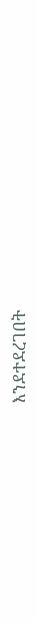እንደተደረገበት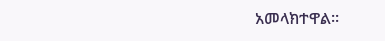አመላክተዋል፡፡